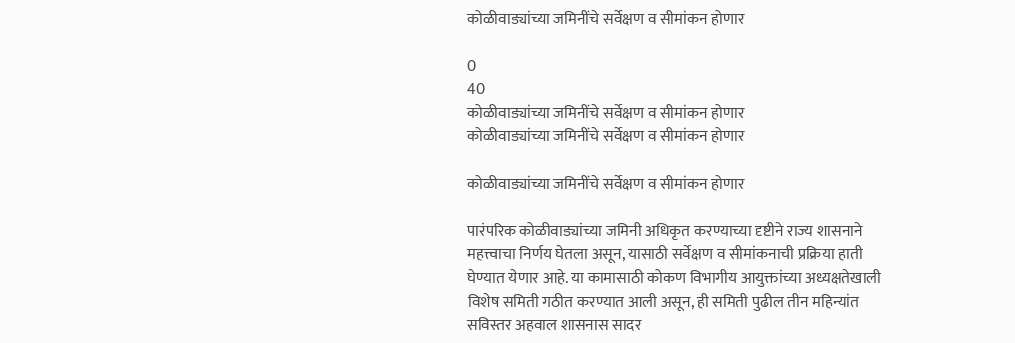कोळीवाड्यांच्या जमिनींचे सर्वेक्षण व सीमांकन होणार

0
40
कोळीवाड्यांच्या जमिनींचे सर्वेक्षण व सीमांकन होणार
कोळीवाड्यांच्या जमिनींचे सर्वेक्षण व सीमांकन होणार

कोळीवाड्यांच्या जमिनींचे सर्वेक्षण व सीमांकन होणार

पारंपरिक कोळीवाड्यांच्या जमिनी अधिकृत करण्याच्या दृष्टीने राज्य शासनाने महत्त्वाचा निर्णय घेतला असून, यासाठी सर्वेक्षण व सीमांकनाची प्रक्रिया हाती घेण्यात येणार आहे. या कामासाठी कोकण विभागीय आयुक्तांच्या अध्यक्षतेखाली विशेष समिती गठीत करण्यात आली असून, ही समिती पुढील तीन महिन्यांत सविस्तर अहवाल शासनास सादर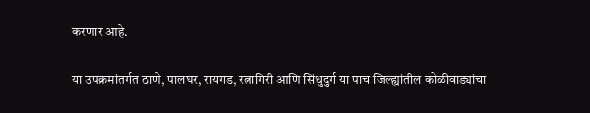करणार आहे.

या उपक्रमांतर्गत ठाणे, पालघर, रायगड, रत्नागिरी आणि सिंधुदुर्ग या पाच जिल्ह्यांतील कोळीवाड्यांचा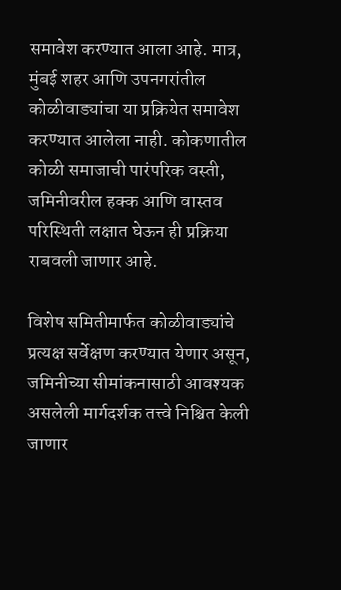समावेश करण्यात आला आहे. मात्र, मुंबई शहर आणि उपनगरांतील कोळीवाड्यांचा या प्रक्रियेत समावेश करण्यात आलेला नाही. कोकणातील कोळी समाजाची पारंपरिक वस्ती, जमिनीवरील हक्क आणि वास्तव परिस्थिती लक्षात घेऊन ही प्रक्रिया राबवली जाणार आहे.

विशेष समितीमार्फत कोळीवाड्यांचे प्रत्यक्ष सर्वेक्षण करण्यात येणार असून, जमिनीच्या सीमांकनासाठी आवश्यक असलेली मार्गदर्शक तत्त्वे निश्चित केली जाणार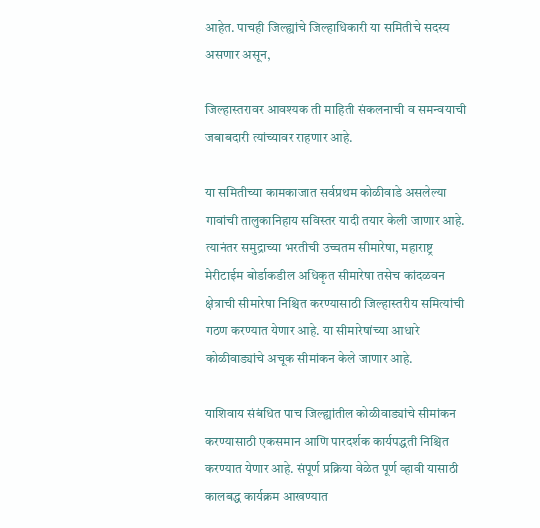आहेत. पाचही जिल्ह्यांचे जिल्हाधिकारी या समितीचे सदस्य असणार असून,

जिल्हास्तरावर आवश्यक ती माहिती संकलनाची व समन्वयाची जबाबदारी त्यांच्यावर राहणार आहे.

या समितीच्या कामकाजात सर्वप्रथम कोळीवाडे असलेल्या गावांची तालुकानिहाय सविस्तर यादी तयार केली जाणार आहे. त्यानंतर समुद्राच्या भरतीची उच्चतम सीमारेषा, महाराष्ट्र मेरीटाईम बोर्डाकडील अधिकृत सीमारेषा तसेच कांदळवन क्षेत्राची सीमारेषा निश्चित करण्यासाठी जिल्हास्तरीय समित्यांची गठण करण्यात येणार आहे. या सीमारेषांच्या आधारे कोळीवाड्यांचे अचूक सीमांकन केले जाणार आहे.

याशिवाय संबंधित पाच जिल्ह्यांतील कोळीवाड्यांचे सीमांकन करण्यासाठी एकसमान आणि पारदर्शक कार्यपद्धती निश्चित करण्यात येणार आहे. संपूर्ण प्रक्रिया वेळेत पूर्ण व्हावी यासाठी कालबद्ध कार्यक्रम आखण्यात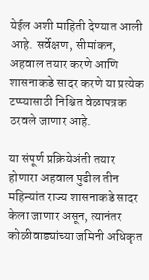येईल अशी माहिती देण्यात आली आहे. सर्वेक्षण, सीमांकन, अहवाल तयार करणे आणि शासनाकडे सादर करणे या प्रत्येक टप्प्यासाठी निश्चित वेळापत्रक ठरवले जाणार आहे.

या संपूर्ण प्रक्रियेअंती तयार होणारा अहवाल पुढील तीन महिन्यांत राज्य शासनाकडे सादर केला जाणार असून, त्यानंतर कोळीवाड्यांच्या जमिनी अधिकृत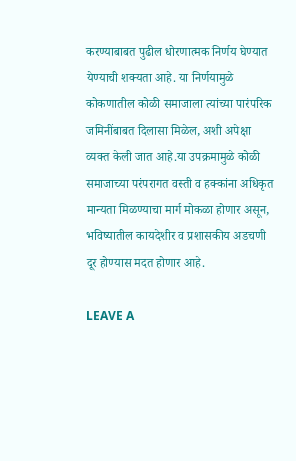करण्याबाबत पुढील धोरणात्मक निर्णय घेण्यात येण्याची शक्यता आहे. या निर्णयामुळे कोकणातील कोळी समाजाला त्यांच्या पारंपरिक जमिनींबाबत दिलासा मिळेल, अशी अपेक्षा व्यक्त केली जात आहे.या उपक्रमामुळे कोळी समाजाच्या परंपरागत वस्ती व हक्कांना अधिकृत मान्यता मिळण्याचा मार्ग मोकळा होणार असून, भविष्यातील कायदेशीर व प्रशासकीय अडचणी दूर होण्यास मदत होणार आहे.

LEAVE A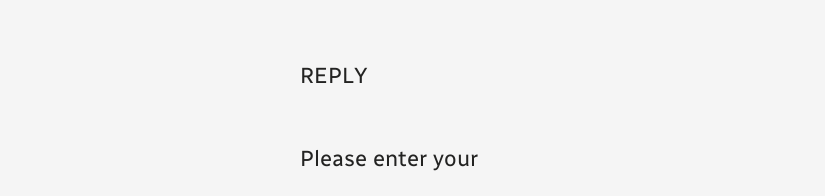REPLY

Please enter your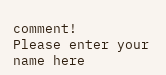comment!
Please enter your name here